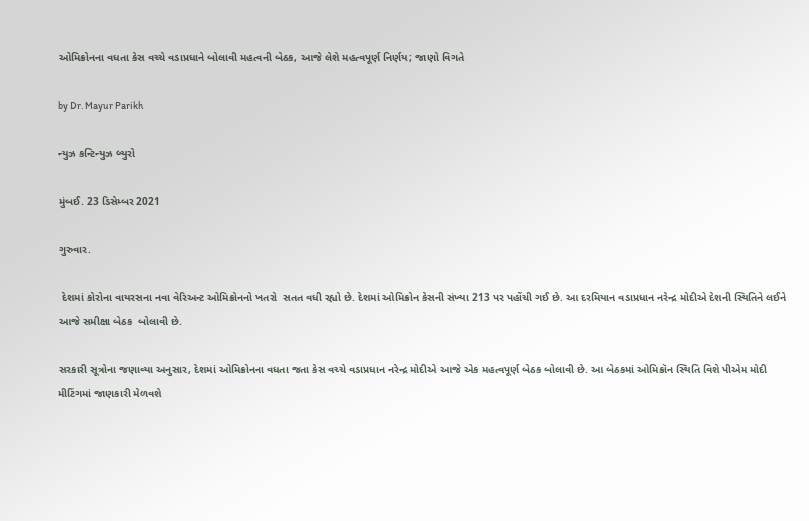ઓમિક્રોનના વધતા કેસ વચ્ચે વડાપ્રધાને બોલાવી મહત્વની બેઠક, આજે લેશે મહત્વપૂર્ણ નિર્ણય; જાણો વિગતે

by Dr. Mayur Parikh

ન્યુઝ કન્ટિન્યુઝ બ્યુરો

મુંબઈ. 23 ડિસેમ્બર 2021

ગુરુવાર.

 દેશમાં કોરોના વાયરસના નવા વેરિઅન્ટ ઓમિક્રોનનો ખતરો  સતત વધી રહ્યો છે. દેશમાં ઓમિક્રોન કેસની સંખ્યા 213 પર પહોંચી ગઈ છે. આ દરમિયાન વડાપ્રધાન નરેન્દ્ર મોદીએ દેશની સ્થિતિને લઈને આજે સમીક્ષા બેઠક  બોલાવી છે.

સરકારી સૂત્રોના જણાવ્યા અનુસાર, દેશમાં ઓમિક્રોનના વધતા જતા કેસ વચ્ચે વડાપ્રધાન નરેન્દ્ર મોદીએ આજે એક મહત્વપૂર્ણ બેઠક બોલાવી છે. આ બેઠકમાં ઓમિક્રૉન સ્થિતિ વિશે પીએમ મોદી મીટિંગમાં જાણકારી મેળવશે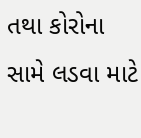તથા કોરોના સામે લડવા માટે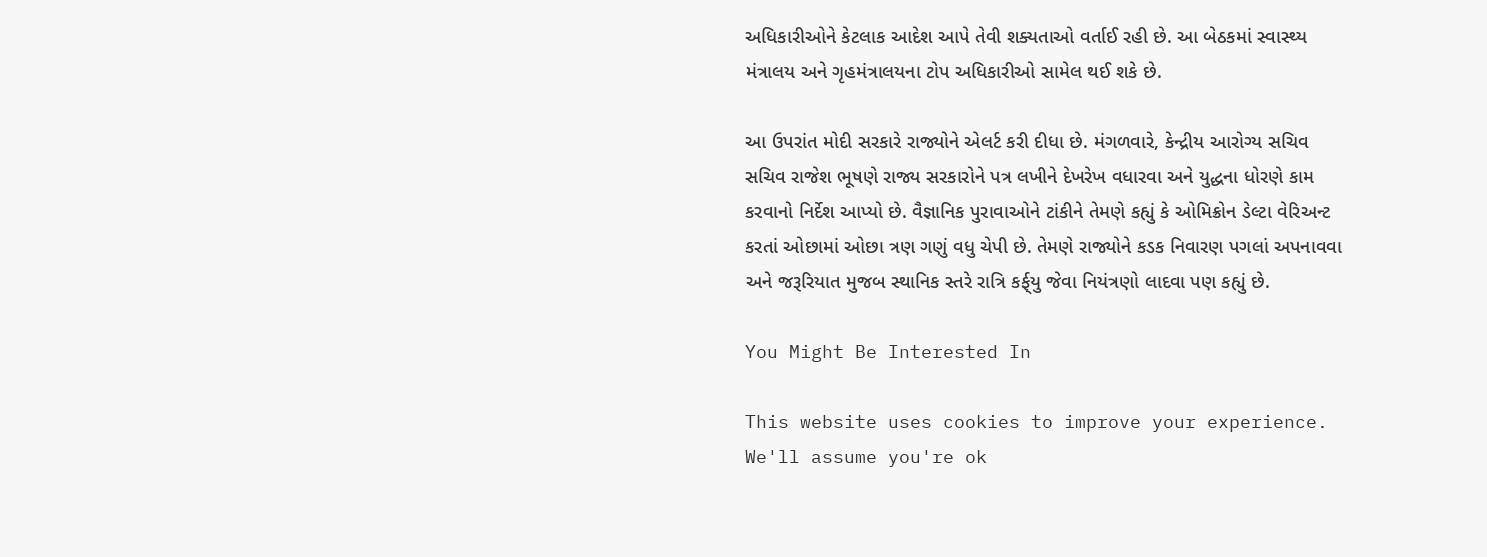અધિકારીઓને કેટલાક આદેશ આપે તેવી શક્યતાઓ વર્તાઈ રહી છે. આ બેઠકમાં સ્વાસ્થ્ય મંત્રાલય અને ગૃહમંત્રાલયના ટોપ અધિકારીઓ સામેલ થઈ શકે છે.

આ ઉપરાંત મોદી સરકારે રાજ્યોને એલર્ટ કરી દીધા છે. મંગળવારે, કેન્દ્રીય આરોગ્ય સચિવ સચિવ રાજેશ ભૂષણે રાજ્ય સરકારોને પત્ર લખીને દેખરેખ વધારવા અને યુદ્ધના ધોરણે કામ કરવાનો નિર્દેશ આપ્યો છે. વૈજ્ઞાનિક પુરાવાઓને ટાંકીને તેમણે કહ્યું કે ઓમિક્રોન ડેલ્ટા વેરિઅન્ટ કરતાં ઓછામાં ઓછા ત્રણ ગણું વધુ ચેપી છે. તેમણે રાજ્યોને કડક નિવારણ પગલાં અપનાવવા અને જરૂરિયાત મુજબ સ્થાનિક સ્તરે રાત્રિ કર્ફ્‌યુ જેવા નિયંત્રણો લાદવા પણ કહ્યું છે.

You Might Be Interested In

This website uses cookies to improve your experience. We'll assume you're ok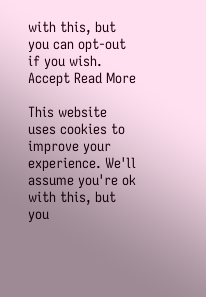with this, but you can opt-out if you wish. Accept Read More

This website uses cookies to improve your experience. We'll assume you're ok with this, but you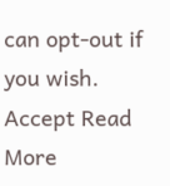can opt-out if you wish. Accept Read More